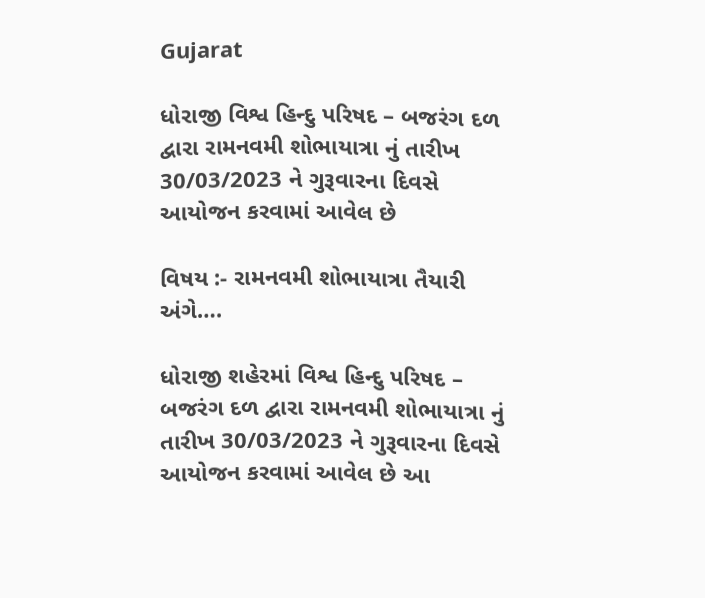Gujarat

ધોરાજી વિશ્વ હિન્દુ પરિષદ – બજરંગ દળ દ્વારા રામનવમી શોભાયાત્રા નું તારીખ 30/03/2023 ને ગુરૂવારના દિવસે આયોજન કરવામાં આવેલ છે

વિષય :- રામનવમી શોભાયાત્રા તૈયારી અંગે….

ધોરાજી શહેરમાં વિશ્વ હિન્દુ પરિષદ – બજરંગ દળ દ્વારા રામનવમી શોભાયાત્રા નું તારીખ 30/03/2023 ને ગુરૂવારના દિવસે આયોજન કરવામાં આવેલ છે આ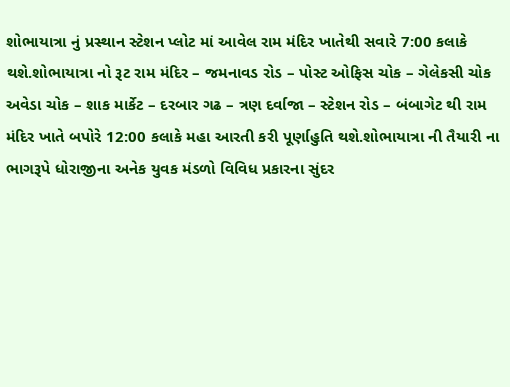શોભાયાત્રા નું પ્રસ્થાન સ્ટેશન પ્લોટ માં આવેલ રામ મંદિર ખાતેથી સવારે 7:00 કલાકે થશે.શોભાયાત્રા નો રૂટ રામ મંદિર – જમનાવડ રોડ – પોસ્ટ ઓફિસ ચોક – ગેલેકસી ચોક અવેડા ચોક – શાક માર્કેટ – દરબાર ગઢ – ત્રણ દર્વાજા – સ્ટેશન રોડ – બંબાગેટ થી રામ
મંદિર ખાતે બપોરે 12:00 કલાકે મહા આરતી કરી પૂર્ણાહુતિ થશે.શોભાયાત્રા ની તૈયારી ના ભાગરૂપે ધોરાજીના અનેક યુવક મંડળો વિવિધ પ્રકારના સુંદર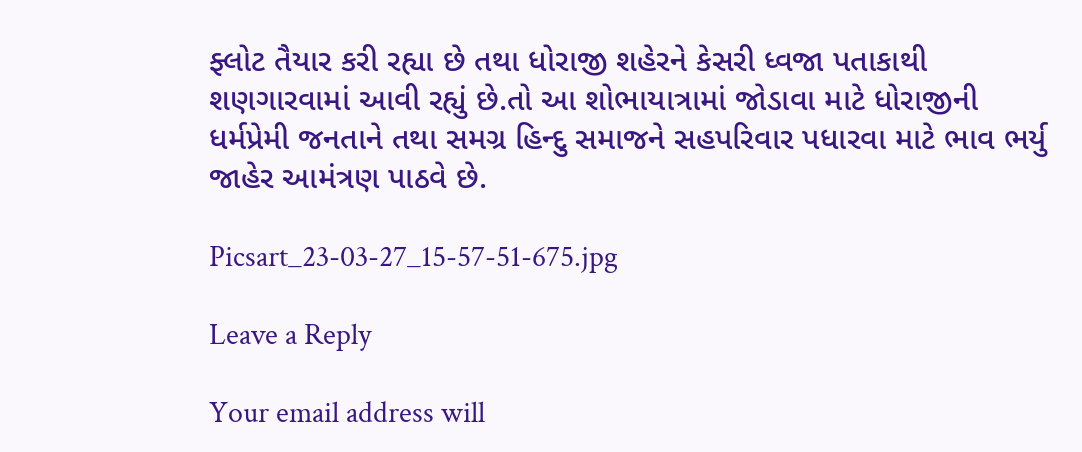ફ્લોટ તૈયાર કરી રહ્યા છે તથા ધોરાજી શહેરને કેસરી ધ્વજા પતાકાથી શણગારવામાં આવી રહ્યું છે.તો આ શોભાયાત્રામાં જોડાવા માટે ધોરાજીની ધર્મપ્રેમી જનતાને તથા સમગ્ર હિન્દુ સમાજને સહપરિવાર પધારવા માટે ભાવ ભર્યુ જાહેર આમંત્રણ પાઠવે છે.

Picsart_23-03-27_15-57-51-675.jpg

Leave a Reply

Your email address will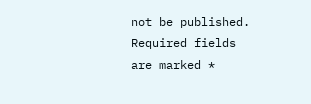not be published. Required fields are marked *